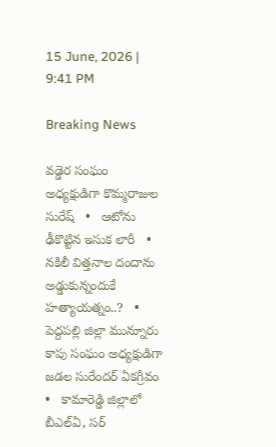15 June, 2026 | 9:41 PM

Breaking News

వడ్డెర సంఘం అధ్యక్షుడిగా కొమ్మరాజుల సురేష్   •   ఆటోను ఢీకొట్టిన ఇసుక లారీ   •   నకిలీ విత్తనాల దందాను అడ్డుకున్నందుకే హత్యాయత్నం..?   •   పెద్దపల్లి జిల్లా మున్నూరు కాపు సంఘం అధ్యక్షుడిగా జడల సురేందర్ ఏకగ్రీవం   •   కామారెడ్డి జిల్లాలో బీఎల్ఏ, సర్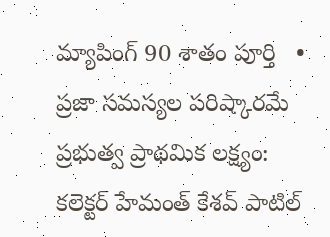మ్యాపింగ్ 90 శాతం పూర్తి   •   ప్రజా సమస్యల పరిష్కారమే ప్రభుత్వ ప్రాథమిక లక్ష్యం: కలెక్టర్ హేమంత్ కేశవ్ పాటిల్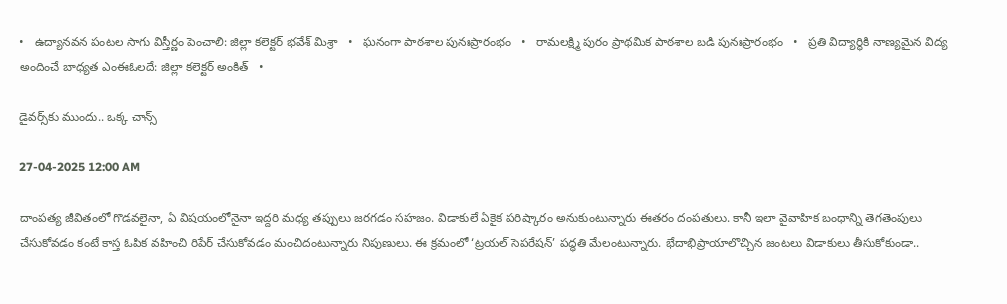•   ఉద్యానవన పంటల సాగు విస్తీర్ణం పెంచాలి: జిల్లా కలెక్టర్ భవేశ్ మిశ్రా   •   ఘనంగా పాఠశాల పునఃప్రారంభం   •   రామలక్ష్మి పురం ప్రాథమిక పాఠశాల బడి పునఃప్రారంభం   •   ప్రతి విద్యార్థికి నాణ్యమైన విద్య అందించే బాధ్యత ఎంఈఓలదే: జిల్లా కలెక్టర్ అంకిత్   •

డైవర్స్‌కు ముందు.. ఒక్క చాన్స్

27-04-2025 12:00 AM

దాంపత్య జీవితంలో గొడవలైనా, ఏ విషయంలోనైనా ఇద్దరి మధ్య తప్పులు జరగడం సహజం. విడాకులే ఏకైక పరిష్కారం అనుకుంటున్నారు ఈతరం దంపతులు. కానీ ఇలా వైవాహిక బంధాన్ని తెగతెంపులు చేసుకోవడం కంటే కాస్త ఓపిక వహించి రిపేర్ చేసుకోవడం మంచిదంటున్నారు నిపుణులు. ఈ క్రమంలో ‘ట్రయల్ సెపరేషన్’ పద్ధతి మేలంటున్నారు. భేదాభిప్రాయాలొచ్చిన జంటలు విడాకులు తీసుకోకుండా..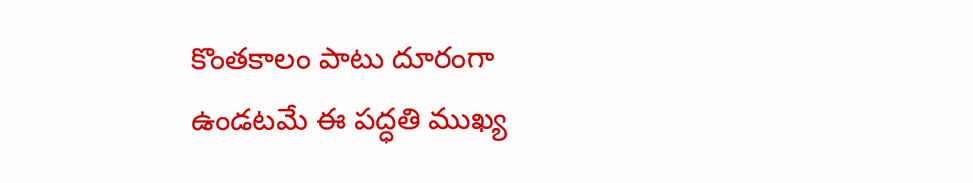కొంతకాలం పాటు దూరంగా ఉండటమే ఈ పద్ధతి ముఖ్య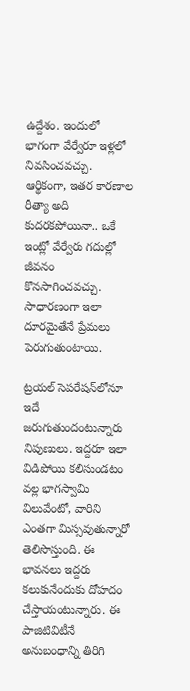ఉద్దేశం. ఇందులో భాగంగా వేర్వేరూ ఇళ్లలో నివసించవచ్చు. ఆర్థికంగా, ఇతర కారణాల రీత్యా అది కుదరకపోయినా.. ఒకే ఇంట్లో వేర్వేరు గదుల్లో జీవనం కొనసాగించవచ్చు. సాధారణంగా ఇలా దూరమైతేనే ప్రేమలు పెరుగుతుంటాయి.

ట్రయల్ సెపరేషన్‌లోనూ ఇదే జరుగుతుందంటున్నారు నిపుణులు. ఇద్దరూ ఇలా విడిపోయి కలిసుండటం వల్ల భాగస్వామి విలువేంటో, వారిని ఎంతగా మిస్సవుతున్నారో తెలిసొస్తుంది. ఈ భావనలు ఇద్దరు కలుకునేందుకు దోహదం చేస్తాయంటున్నారు. ఈ పాజిటివిటీనే అనుబంధాన్ని తిరిగి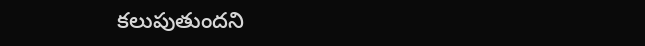కలుపుతుందని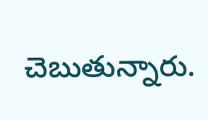చెబుతున్నారు.